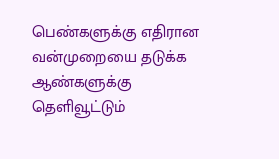பெண்களுக்கு எதிரான வன்முறையை தடுக்க ஆண்களுக்கு தெளிவூட்டும்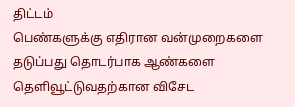திட்டம்
பெண்களுக்கு எதிரான வன்முறைகளை தடுப்பது தொடர்பாக ஆண்களை தெளிவூட்டுவதற்கான விசேட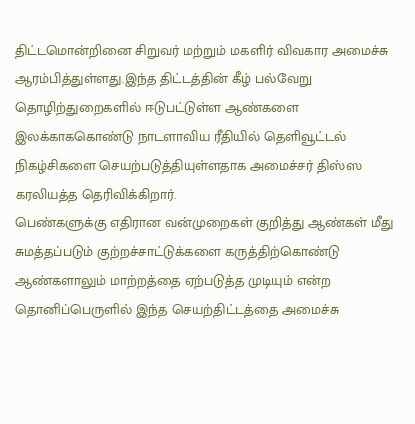திட்டமொன்றினை சிறுவர் மற்றும் மகளிர் விவகார அமைச்சு ஆரம்பித்துள்ளது.இந்த திட்டத்தின் கீழ் பல்வேறு தொழிற்துறைகளில் ஈடுபட்டுள்ள ஆண்களை இலக்காககொண்டு நாடளாவிய ரீதியில் தெளிவூட்டல் நிகழ்சிகளை செயற்படுத்தியுள்ளதாக அமைச்சர் திஸ்ஸ கரலியத்த தெரிவிக்கிறார்.
பெண்களுக்கு எதிரான வன்முறைகள் குறித்து ஆண்கள் மீது சுமத்தப்படும் குற்றச்சாட்டுக்களை கருத்திற்கொண்டு ஆண்களாலும் மாற்றத்தை ஏற்படுத்த முடியும் என்ற தொனிப்பெருளில் இந்த செயற்திட்டத்தை அமைச்சு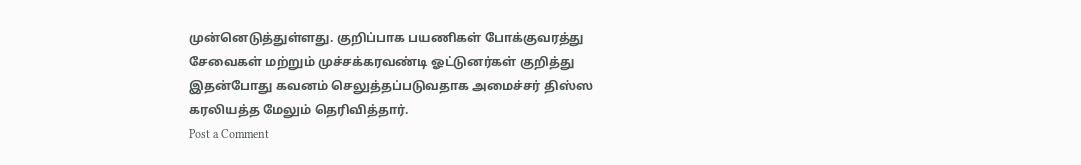முன்னெடுத்துள்ளது. குறிப்பாக பயணிகள் போக்குவரத்து சேவைகள் மற்றும் முச்சக்கரவண்டி ஓட்டுனர்கள் குறித்து இதன்போது கவனம் செலுத்தப்படுவதாக அமைச்சர் திஸ்ஸ கரலியத்த மேலும் தெரிவித்தார்.
Post a Comment